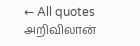← All quotes
அறிவிலான்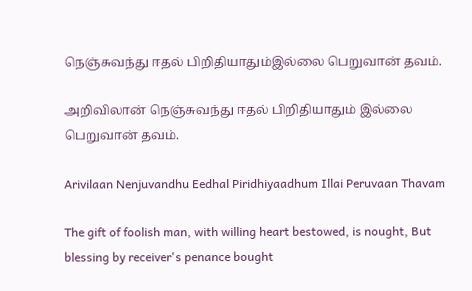நெஞ்சுவந்து ஈதல் பிறிதியாதும்இல்லை பெறுவான் தவம்.

அறிவிலான் நெஞ்சுவந்து ஈதல் பிறிதியாதும் இல்லை பெறுவான் தவம்.

Arivilaan Nenjuvandhu Eedhal Piridhiyaadhum Illai Peruvaan Thavam

The gift of foolish man, with willing heart bestowed, is nought, But blessing by receiver's penance bought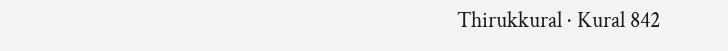Thirukkural · Kural 842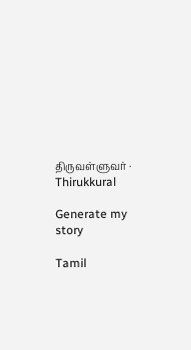திருவள்ளுவர் · Thirukkural

Generate my story

Tamil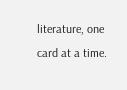literature, one card at a time.